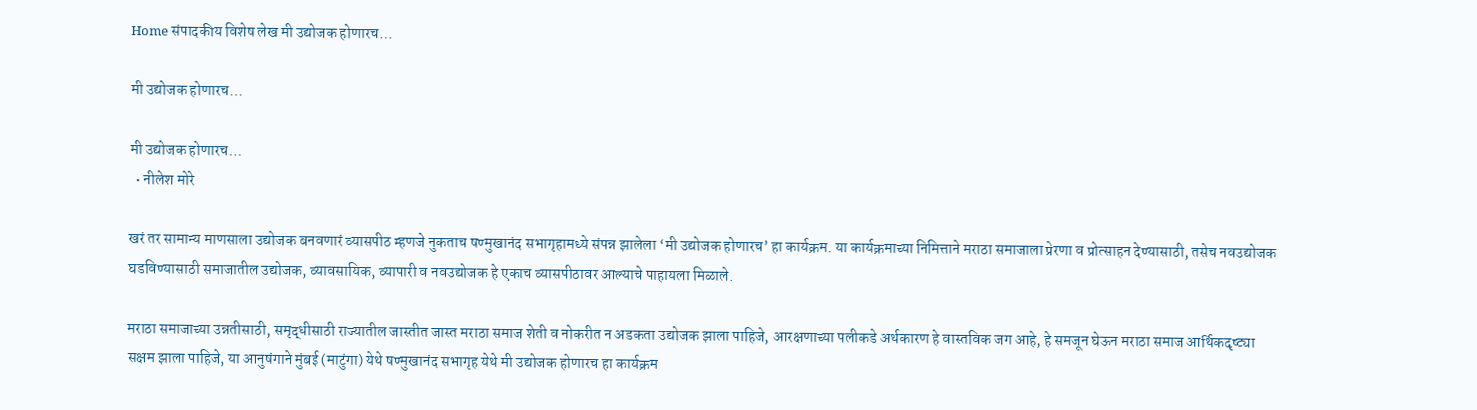Home संपादकीय विशेष लेख मी उद्योजक होणारच…

मी उद्योजक होणारच…

मी उद्योजक होणारच…
  • नीलेश मोरे

खरं तर सामान्य माणसाला उद्योजक बनवणारं व्यासपीठ म्हणजे नुकताच षण्मुखानंद सभागृहामध्ये संपन्न झालेला ‘मी उद्योजक होणारच’ हा कार्यक्रम. या कार्यक्रमाच्या निमित्ताने मराठा समाजाला प्रेरणा व प्रोत्साहन देण्यासाठी, तसेच नवउद्योजक घडविण्यासाठी समाजातील उद्योजक, व्यावसायिक, व्यापारी व नवउद्योजक हे एकाच व्यासपीठावर आल्याचे पाहायला मिळाले.

मराठा समाजाच्या उन्नतीसाठी, समृद्धीसाठी राज्यातील जास्तीत जास्त मराठा समाज शेती व नोकरीत न अडकता उद्योजक झाला पाहिजे, आरक्षणाच्या पलीकडे अर्थकारण हे वास्तविक जग आहे, हे समजून घेऊन मराठा समाज आर्थिकदृष्ट्या सक्षम झाला पाहिजे, या आनुषंगाने मुंबई (माटुंगा) येथे षण्मुखानंद सभागृह येथे मी उद्योजक होणारच हा कार्यक्रम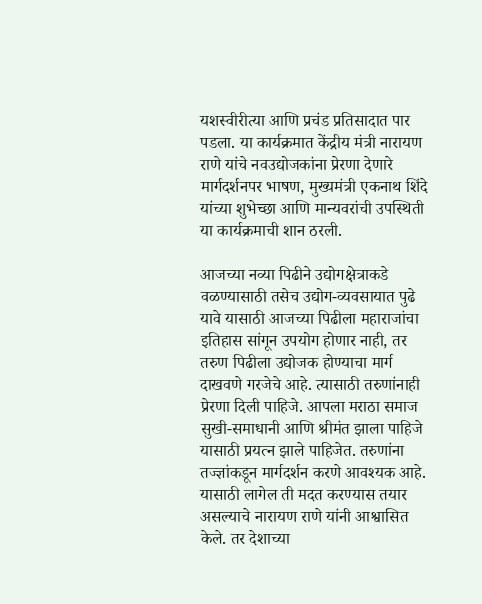यशस्वीरीत्या आणि प्रचंड प्रतिसादात पार पडला. या कार्यक्रमात केंद्रीय मंत्री नारायण राणे यांचे नवउद्योजकांना प्रेरणा देणारे मार्गदर्शनपर भाषण, मुख्यमंत्री एकनाथ शिंदे यांच्या शुभेच्छा आणि मान्यवरांची उपस्थिती या कार्यक्रमाची शान ठरली.

आजच्या नव्या पिढीने उद्योगक्षेत्राकडे वळण्यासाठी तसेच उद्योग-व्यवसायात पुढे यावे यासाठी आजच्या पिढीला महाराजांचा इतिहास सांगून उपयोग होणार नाही, तर तरुण पिढीला उद्योजक होण्याचा मार्ग दाखवणे गरजेचे आहे. त्यासाठी तरुणांनाही प्रेरणा दिली पाहिजे. आपला मराठा समाज सुखी-समाधानी आणि श्रीमंत झाला पाहिजे यासाठी प्रयत्न झाले पाहिजेत. तरुणांना तज्ज्ञांकडून मार्गदर्शन करणे आवश्यक आहे. यासाठी लागेल ती मदत करण्यास तयार असल्याचे नारायण राणे यांनी आश्वासित केले. तर देशाच्या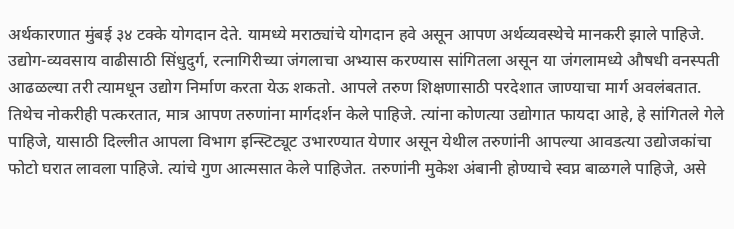अर्थकारणात मुंबई ३४ टक्के योगदान देते. यामध्ये मराठ्यांचे योगदान हवे असून आपण अर्थव्यवस्थेचे मानकरी झाले पाहिजे. उद्योग-व्यवसाय वाढीसाठी सिंधुदुर्ग, रत्नागिरीच्या जंगलाचा अभ्यास करण्यास सांगितला असून या जंगलामध्ये औषधी वनस्पती आढळल्या तरी त्यामधून उद्योग निर्माण करता येऊ शकतो. आपले तरुण शिक्षणासाठी परदेशात जाण्याचा मार्ग अवलंबतात. तिथेच नोकरीही पत्करतात, मात्र आपण तरुणांना मार्गदर्शन केले पाहिजे. त्यांना कोणत्या उद्योगात फायदा आहे, हे सांगितले गेले पाहिजे, यासाठी दिल्लीत आपला विभाग इन्स्टिट्यूट उभारण्यात येणार असून येथील तरुणांनी आपल्या आवडत्या उद्योजकांचा फोटो घरात लावला पाहिजे. त्यांचे गुण आत्मसात केले पाहिजेत. तरुणांनी मुकेश अंबानी होण्याचे स्वप्न बाळगले पाहिजे, असे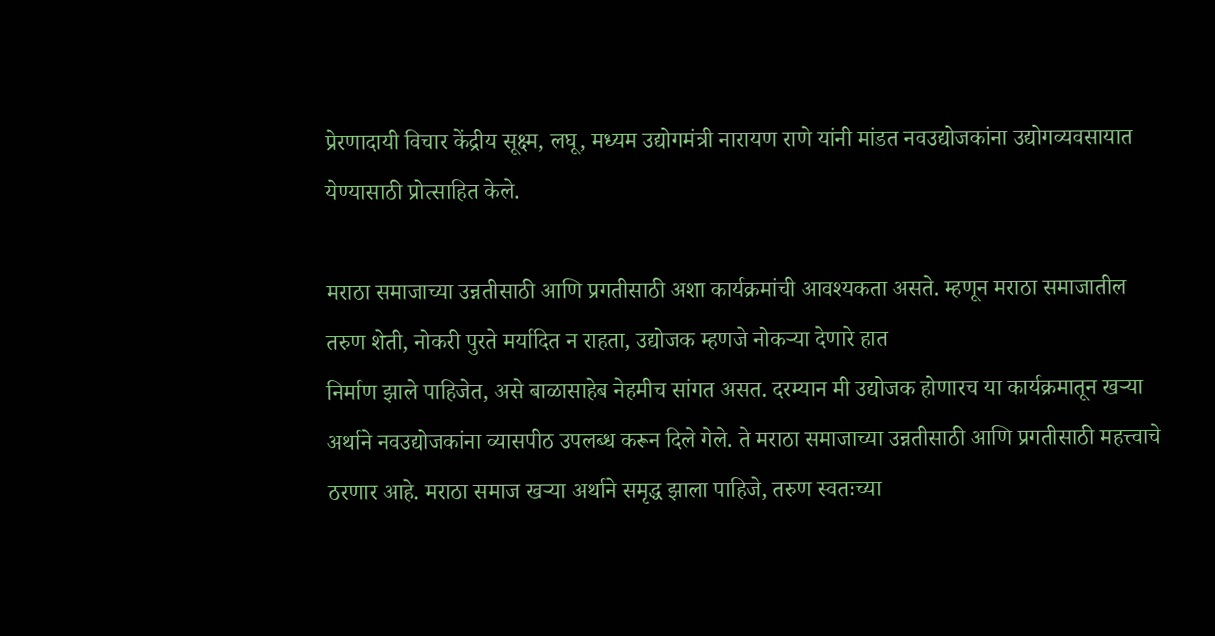प्रेरणादायी विचार केंद्रीय सूक्ष्म, लघू, मध्यम उद्योगमंत्री नारायण राणे यांनी मांडत नवउद्योजकांना उद्योगव्यवसायात येण्यासाठी प्रोत्साहित केले.

मराठा समाजाच्या उन्नतीसाठी आणि प्रगतीसाठी अशा कार्यक्रमांची आवश्यकता असते. म्हणून मराठा समाजातील तरुण शेती, नोकरी पुरते मर्यादित न राहता, उद्योजक म्हणजे नोकऱ्या देणारे हात
निर्माण झाले पाहिजेत, असे बाळासाहेब नेहमीच सांगत असत. दरम्यान मी उद्योजक होणारच या कार्यक्रमातून खऱ्या अर्थाने नवउद्योजकांना व्यासपीठ उपलब्ध करून दिले गेले. ते मराठा समाजाच्या उन्नतीसाठी आणि प्रगतीसाठी महत्त्वाचे ठरणार आहे. मराठा समाज खऱ्या अर्थाने समृद्ध झाला पाहिजे, तरुण स्वतःच्या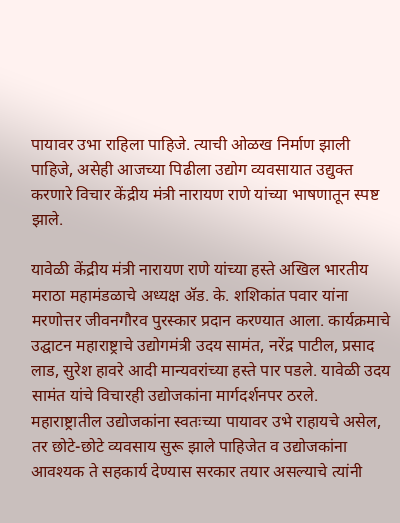पायावर उभा राहिला पाहिजे. त्याची ओळख निर्माण झाली पाहिजे, असेही आजच्या पिढीला उद्योग व्यवसायात उद्युक्त करणारे विचार केंद्रीय मंत्री नारायण राणे यांच्या भाषणातून स्पष्ट झाले.

यावेळी केंद्रीय मंत्री नारायण राणे यांच्या हस्ते अखिल भारतीय मराठा महामंडळाचे अध्यक्ष ॲड. के. शशिकांत पवार यांना मरणोत्तर जीवनगौरव पुरस्कार प्रदान करण्यात आला. कार्यक्रमाचे उद्घाटन महाराष्ट्राचे उद्योगमंत्री उदय सामंत, नरेंद्र पाटील, प्रसाद लाड, सुरेश हावरे आदी मान्यवरांच्या हस्ते पार पडले. यावेळी उदय सामंत यांचे विचारही उद्योजकांना मार्गदर्शनपर ठरले. महाराष्ट्रातील उद्योजकांना स्वतःच्या पायावर उभे राहायचे असेल, तर छोटे-छोटे व्यवसाय सुरू झाले पाहिजेत व उद्योजकांना आवश्यक ते सहकार्य देण्यास सरकार तयार असल्याचे त्यांनी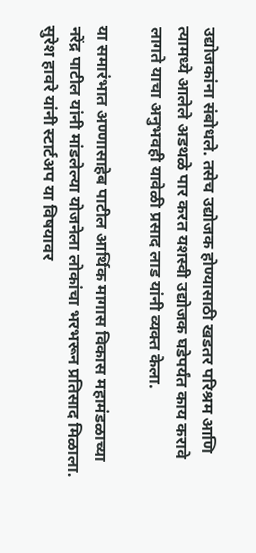उद्योजकांना संबोधले. तसेच उद्योजक होण्यासाठी खडतर परिश्रम आणि त्यामध्ये आलेले अडथळे पार करत यशस्वी उद्योजक घडेपर्यंत काय करावे लागते याचा अनुभवही यावेळी प्रसाद लाड यांनी व्यक्त केला.

या समारंभात अण्णासाहेब पाटील आर्थिक मागास विकास महामंडळाच्या नरेंद्र पाटील यांनी मांडलेल्या योजनेला लोकांचा भरभरून प्रतिसाद मिळाला. सुरेश हावरे यांनी स्टार्टअप या विषयावर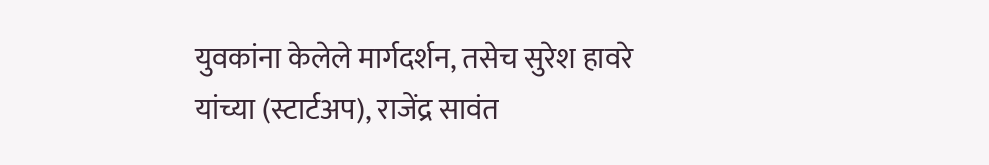युवकांना केलेले मार्गदर्शन, तसेच सुरेश हावरे यांच्या (स्टार्टअप), राजेंद्र सावंत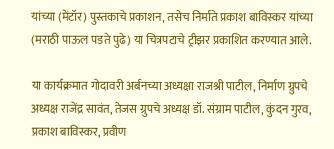यांच्या (मेंटॉर) पुस्तकाचे प्रकाशन, तसेच निर्माते प्रकाश बाविस्कर यांच्या (मराठी पाऊल पडते पुढे) या चित्रपटाचे ट्रीझर प्रकाशित करण्यात आले.

या कार्यक्रमात गोदावरी अर्बनच्या अध्यक्षा राजश्री पाटील, निर्माण ग्रुपचे अध्यक्ष राजेंद्र सावंत, तेजस ग्रुपचे अध्यक्ष डॉ. संग्राम पाटील, कुंदन गुरव, प्रकाश बाविस्कर, प्रवीण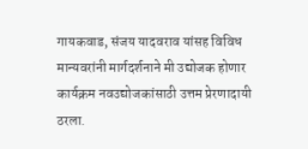गायकवाड, संजय यादवराव यांसह विविध मान्यवरांनी मार्गदर्शनाने मी उद्योजक होणार कार्यक्रम नवउद्योजकांसाठी उत्तम प्रेरणादायी ठरला.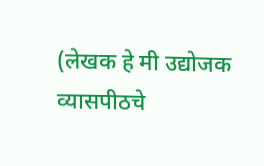(लेखक हे मी उद्योजक व्यासपीठचे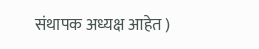संथापक अध्यक्ष आहेत )